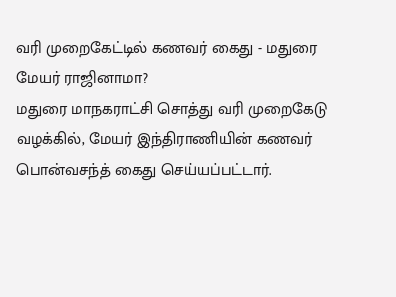வரி முறைகேட்டில் கணவர் கைது - மதுரை மேயர் ராஜினாமா?
மதுரை மாநகராட்சி சொத்து வரி முறைகேடு வழக்கில், மேயர் இந்திராணியின் கணவர் பொன்வசந்த் கைது செய்யப்பட்டார்.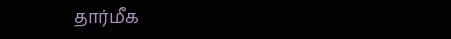தார்மீக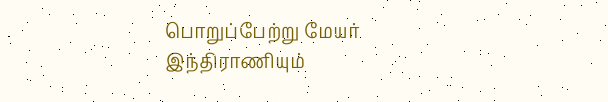பொறுப்பேற்று மேயர் இந்திராணியும்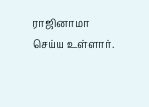ராஜினாமா செய்ய உள்ளார்.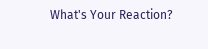What's Your Reaction?